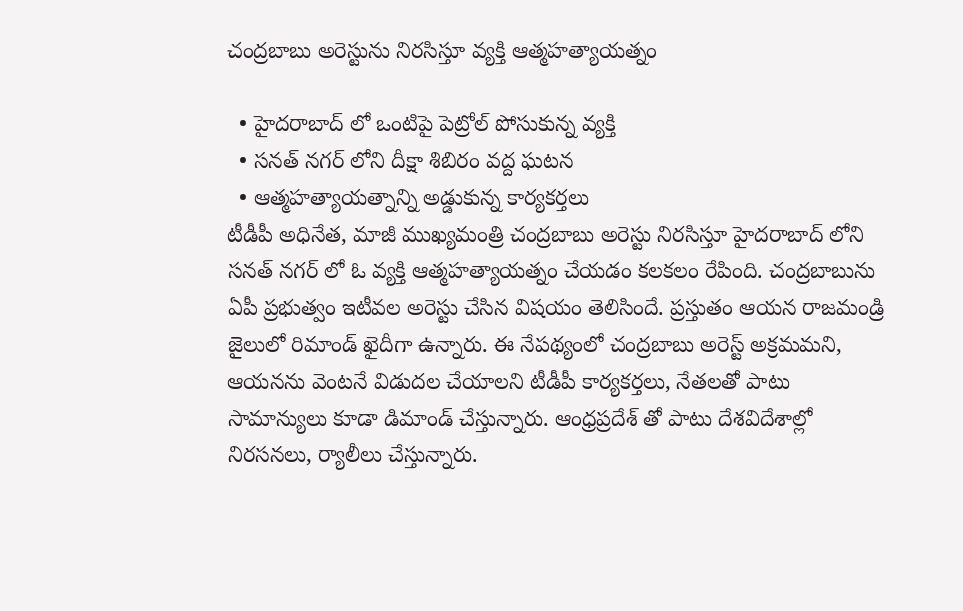చంద్రబాబు అరెస్టును నిరసిస్తూ వ్యక్తి ఆత్మహత్యాయత్నం

  • హైదరాబాద్ లో ఒంటిపై పెట్రోల్ పోసుకున్న వ్యక్తి
  • సనత్ నగర్ లోని దీక్షా శిబిరం వద్ద ఘటన
  • ఆత్మహత్యాయత్నాన్ని అడ్డుకున్న కార్యకర్తలు
టీడీపీ అధినేత, మాజీ ముఖ్యమంత్రి చంద్రబాబు అరెస్టు నిరసిస్తూ హైదరాబాద్ లోని సనత్ నగర్ లో ఓ వ్యక్తి ఆత్మహత్యాయత్నం చేయడం కలకలం రేపింది. చంద్రబాబును ఏపీ ప్రభుత్వం ఇటీవల అరెస్టు చేసిన విషయం తెలిసిందే. ప్రస్తుతం ఆయన రాజమండ్రి జైలులో రిమాండ్ ఖైదీగా ఉన్నారు. ఈ నేపథ్యంలో చంద్రబాబు అరెస్ట్ అక్రమమని, ఆయనను వెంటనే విడుదల చేయాలని టీడీపీ కార్యకర్తలు, నేతలతో పాటు సామాన్యులు కూడా డిమాండ్ చేస్తున్నారు. ఆంధ్రప్రదేశ్ తో పాటు దేశవిదేశాల్లో నిరసనలు, ర్యాలీలు చేస్తున్నారు.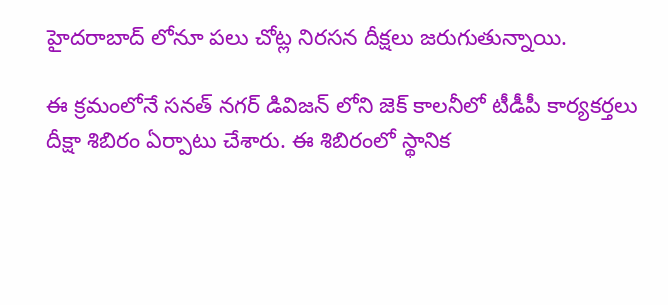హైదరాబాద్ లోనూ పలు చోట్ల నిరసన దీక్షలు జరుగుతున్నాయి.

ఈ క్రమంలోనే సనత్ నగర్ డివిజన్ లోని జెక్ కాలనీలో టీడీపీ కార్యకర్తలు దీక్షా శిబిరం ఏర్పాటు చేశారు. ఈ శిబిరంలో స్థానిక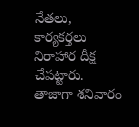నేతలు, కార్యకర్తలు నిరాహార దీక్ష చేపట్టారు. తాజాగా శనివారం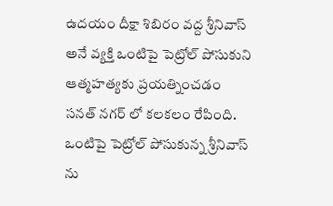ఉదయం దీక్షా శిబిరం వద్ద శ్రీనివాస్ అనే వ్యక్తి ఒంటిపై పెట్రోల్ పోసుకుని ఆత్మహత్యకు ప్రయత్నించడం సనత్ నగర్ లో కలకలం రేపింది. ఒంటిపై పెట్రోల్ పోసుకున్న శ్రీనివాస్ ను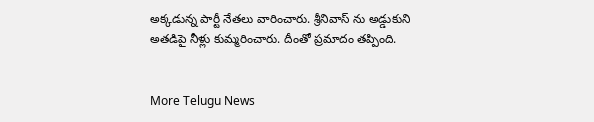అక్కడున్న పార్టీ నేతలు వారించారు. శ్రీనివాస్ ను అడ్డుకుని అతడిపై నీళ్లు కుమ్మరించారు. దీంతో ప్రమాదం తప్పింది.


More Telugu News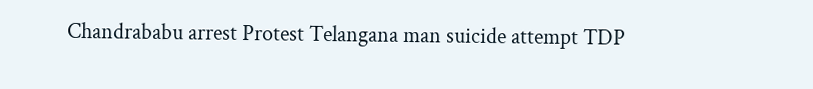Chandrababu arrest Protest Telangana man suicide attempt TDP